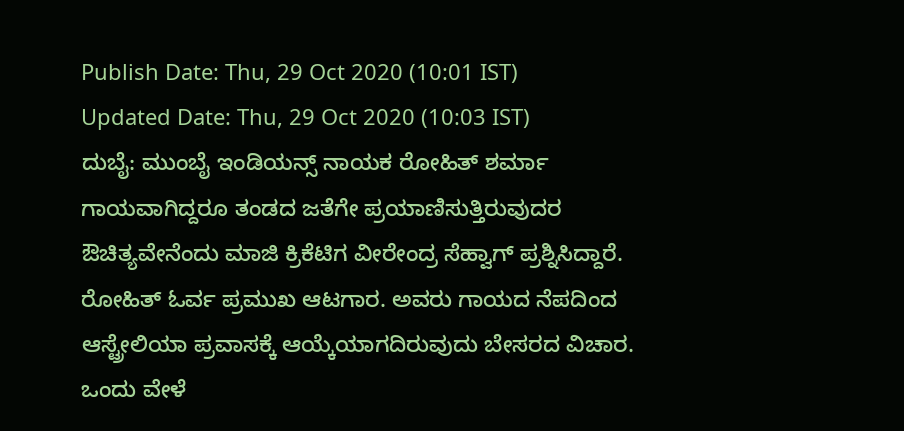Publish Date: Thu, 29 Oct 2020 (10:01 IST)
Updated Date: Thu, 29 Oct 2020 (10:03 IST)
ದುಬೈ: ಮುಂಬೈ ಇಂಡಿಯನ್ಸ್ ನಾಯಕ ರೋಹಿತ್ ಶರ್ಮಾ ಗಾಯವಾಗಿದ್ದರೂ ತಂಡದ ಜತೆಗೇ ಪ್ರಯಾಣಿಸುತ್ತಿರುವುದರ ಔಚಿತ್ಯವೇನೆಂದು ಮಾಜಿ ಕ್ರಿಕೆಟಿಗ ವೀರೇಂದ್ರ ಸೆಹ್ವಾಗ್ ಪ್ರಶ್ನಿಸಿದ್ದಾರೆ.
ರೋಹಿತ್ ಓರ್ವ ಪ್ರಮುಖ ಆಟಗಾರ. ಅವರು ಗಾಯದ ನೆಪದಿಂದ ಆಸ್ಟ್ರೇಲಿಯಾ ಪ್ರವಾಸಕ್ಕೆ ಆಯ್ಕೆಯಾಗದಿರುವುದು ಬೇಸರದ ವಿಚಾರ. ಒಂದು ವೇಳೆ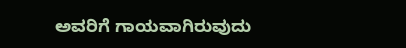ಅವರಿಗೆ ಗಾಯವಾಗಿರುವುದು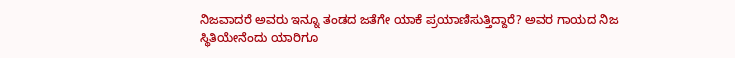ನಿಜವಾದರೆ ಅವರು ಇನ್ನೂ ತಂಡದ ಜತೆಗೇ ಯಾಕೆ ಪ್ರಯಾಣಿಸುತ್ತಿದ್ದಾರೆ? ಅವರ ಗಾಯದ ನಿಜ ಸ್ಥಿತಿಯೇನೆಂದು ಯಾರಿಗೂ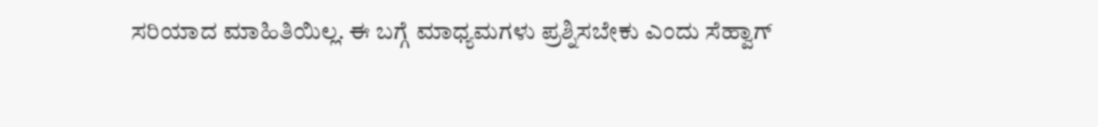ಸರಿಯಾದ ಮಾಹಿತಿಯಿಲ್ಲ. ಈ ಬಗ್ಗೆ ಮಾಧ್ಯಮಗಳು ಪ್ರಶ್ನಿಸಬೇಕು ಎಂದು ಸೆಹ್ವಾಗ್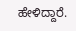ಹೇಳಿದ್ದಾರೆ.